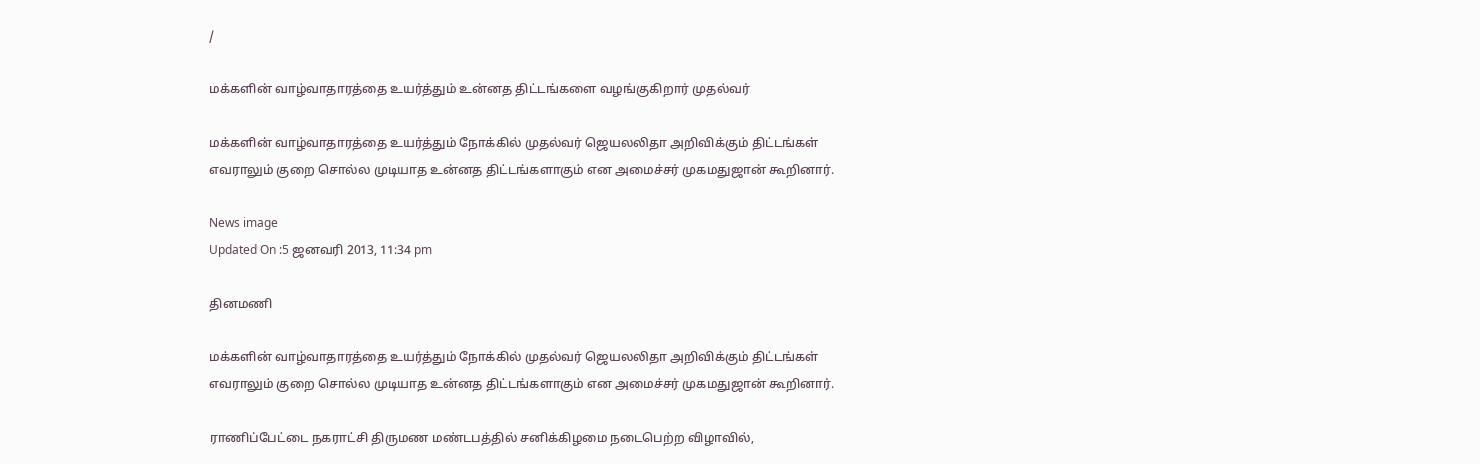/

மக்களின் வாழ்வாதாரத்தை உயர்த்தும் உன்னத திட்டங்களை வழங்குகிறார் முதல்வர்

மக்களின் வாழ்வாதாரத்தை உயர்த்தும் நோக்கில் முதல்வர் ஜெயலலிதா அறிவிக்கும் திட்டங்கள் எவராலும் குறை சொல்ல முடியாத உன்னத திட்டங்களாகும் என அமைச்சர் முகமதுஜான் கூறினார்.

News image
Updated On :5 ஜனவரி 2013, 11:34 pm

தினமணி

மக்களின் வாழ்வாதாரத்தை உயர்த்தும் நோக்கில் முதல்வர் ஜெயலலிதா அறிவிக்கும் திட்டங்கள் எவராலும் குறை சொல்ல முடியாத உன்னத திட்டங்களாகும் என அமைச்சர் முகமதுஜான் கூறினார்.

ராணிப்பேட்டை நகராட்சி திருமண மண்டபத்தில் சனிக்கிழமை நடைபெற்ற விழாவில்,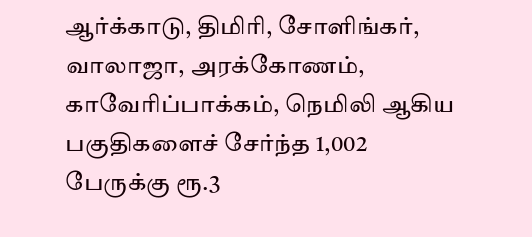ஆர்க்காடு, திமிரி, சோளிங்கர், வாலாஜா, அரக்கோணம், காவேரிப்பாக்கம், நெமிலி ஆகிய பகுதிகளைச் சேர்ந்த 1,002 பேருக்கு ரூ.3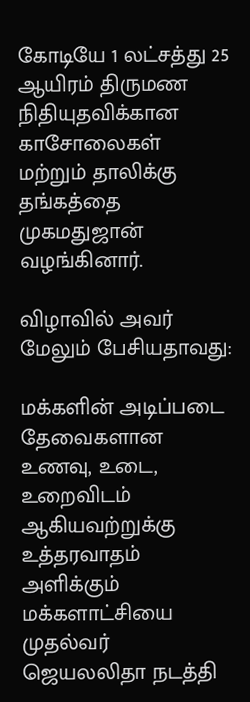கோடியே 1 லட்சத்து 25 ஆயிரம் திருமண நிதியுதவிக்கான காசோலைகள் மற்றும் தாலிக்கு தங்கத்தை முகமதுஜான் வழங்கினார்.

விழாவில் அவர் மேலும் பேசியதாவது:

மக்களின் அடிப்படை தேவைகளான உணவு, உடை, உறைவிடம் ஆகியவற்றுக்கு உத்தரவாதம் அளிக்கும் மக்களாட்சியை முதல்வர் ஜெயலலிதா நடத்தி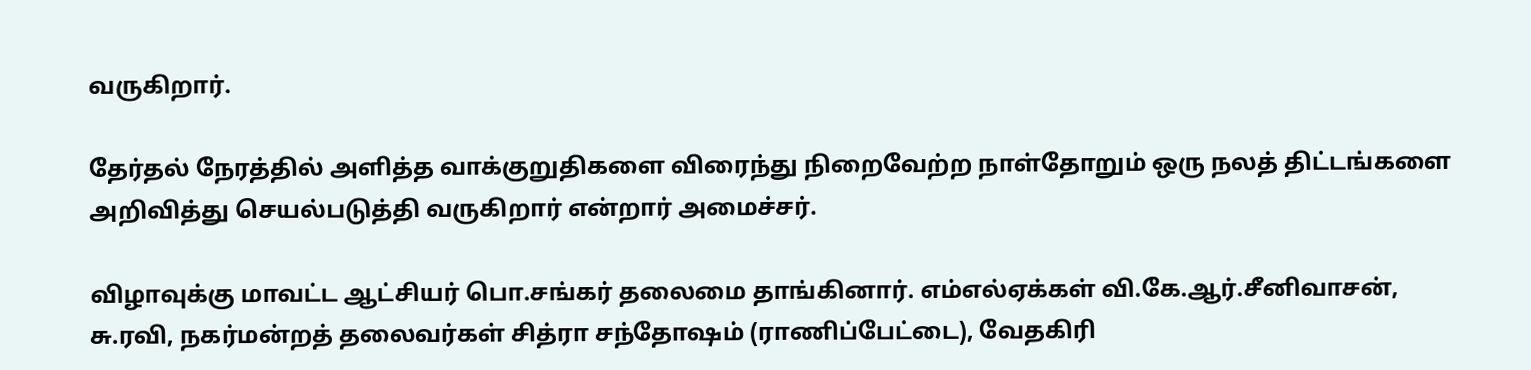வருகிறார்.

தேர்தல் நேரத்தில் அளித்த வாக்குறுதிகளை விரைந்து நிறைவேற்ற நாள்தோறும் ஒரு நலத் திட்டங்களை அறிவித்து செயல்படுத்தி வருகிறார் என்றார் அமைச்சர்.

விழாவுக்கு மாவட்ட ஆட்சியர் பொ.சங்கர் தலைமை தாங்கினார். எம்எல்ஏக்கள் வி.கே.ஆர்.சீனிவாசன், சு.ரவி, நகர்மன்றத் தலைவர்கள் சித்ரா சந்தோஷம் (ராணிப்பேட்டை), வேதகிரி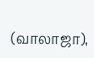(வாலாஜா),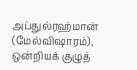அப்துல்ரஹ்மான் (மேல்விஷாரம்), ஒன்றியக் குழுத்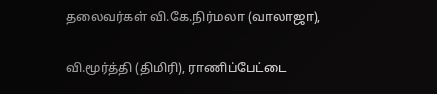தலைவர்கள் வி.கே.நிர்மலா (வாலாஜா),

வி.மூர்த்தி (திமிரி), ராணிப்பேட்டை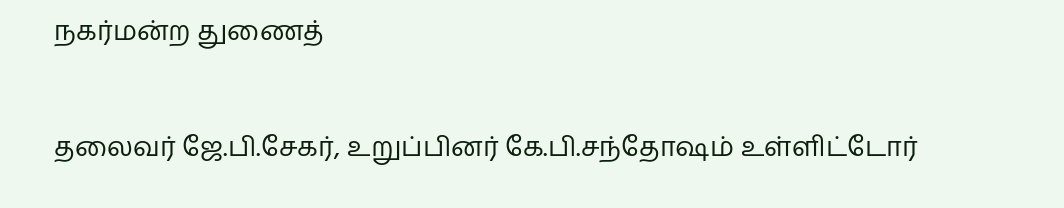நகர்மன்ற துணைத்

தலைவர் ஜே.பி.சேகர், உறுப்பினர் கே.பி.சந்தோஷம் உள்ளிட்டோர்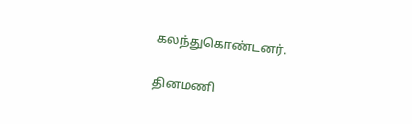கலந்துகொண்டனர்.

தினமணி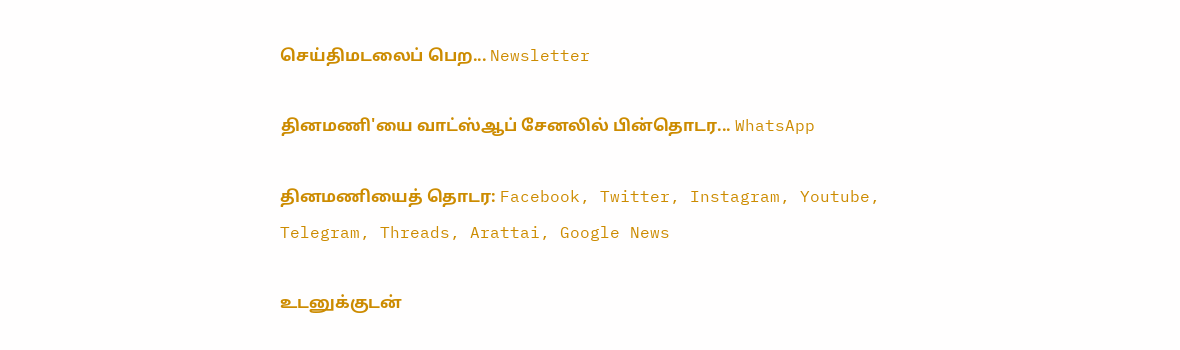செய்திமடலைப் பெற... Newsletter

தினமணி'யை வாட்ஸ்ஆப் சேனலில் பின்தொடர... WhatsApp

தினமணியைத் தொடர: Facebook, Twitter, Instagram, Youtube, Telegram, Threads, Arattai, Google News

உடனுக்குடன்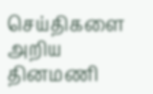செய்திகளை அறிய தினமணி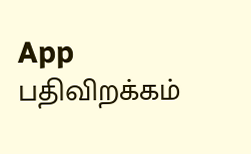App பதிவிறக்கம்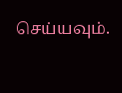செய்யவும்.